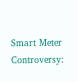Smart Meter Controversy: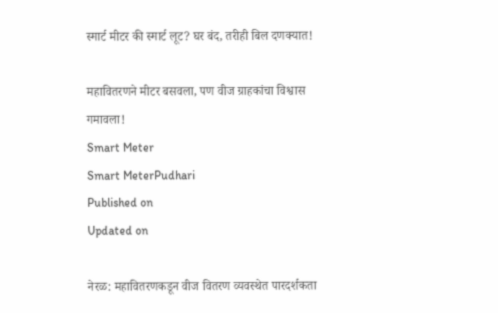स्मार्ट मीटर की स्मार्ट लूट? घर बंद, तरीही बिल दणक्यात!

महावितरणने मीटर बसवला, पण वीज ग्राहकांचा विश्वास गमावला!
Smart Meter
Smart MeterPudhari
Published on
Updated on

नेरळ: महावितरणकडून वीज वितरण व्यवस्थेत पारदर्शकता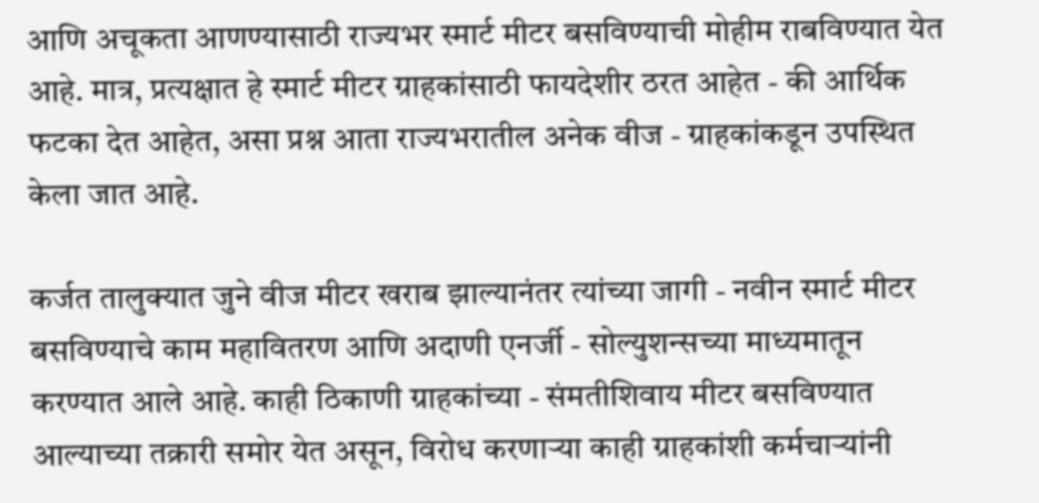आणि अचूकता आणण्यासाठी राज्यभर स्मार्ट मीटर बसविण्याची मोहीम राबविण्यात येत आहे. मात्र, प्रत्यक्षात हे स्मार्ट मीटर ग्राहकांसाठी फायदेशीर ठरत आहेत - की आर्थिक फटका देत आहेत, असा प्रश्न आता राज्यभरातील अनेक वीज - ग्राहकांकडून उपस्थित केला जात आहे.

कर्जत तालुक्यात जुने वीज मीटर खराब झाल्यानंतर त्यांच्या जागी - नवीन स्मार्ट मीटर बसविण्याचे काम महावितरण आणि अदाणी एनर्जी - सोल्युशन्सच्या माध्यमातून करण्यात आले आहे. काही ठिकाणी ग्राहकांच्या - संमतीशिवाय मीटर बसविण्यात आल्याच्या तक्रारी समोर येत असून, विरोध करणाऱ्या काही ग्राहकांशी कर्मचाऱ्यांनी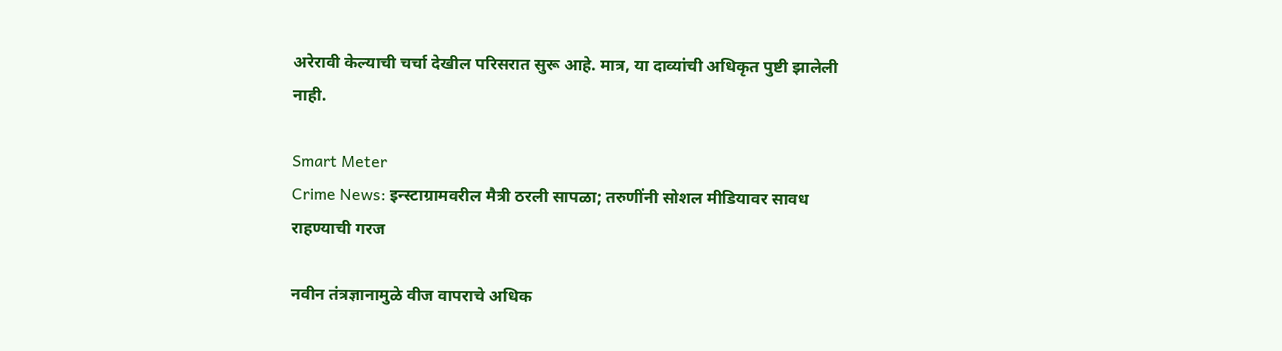अरेरावी केल्याची चर्चा देखील परिसरात सुरू आहे. मात्र, या दाव्यांची अधिकृत पुष्टी झालेली नाही.

Smart Meter
Crime News: इन्स्टाग्रामवरील मैत्री ठरली सापळा; तरुणींनी सोशल मीडियावर सावध राहण्याची गरज

नवीन तंत्रज्ञानामुळे वीज वापराचे अधिक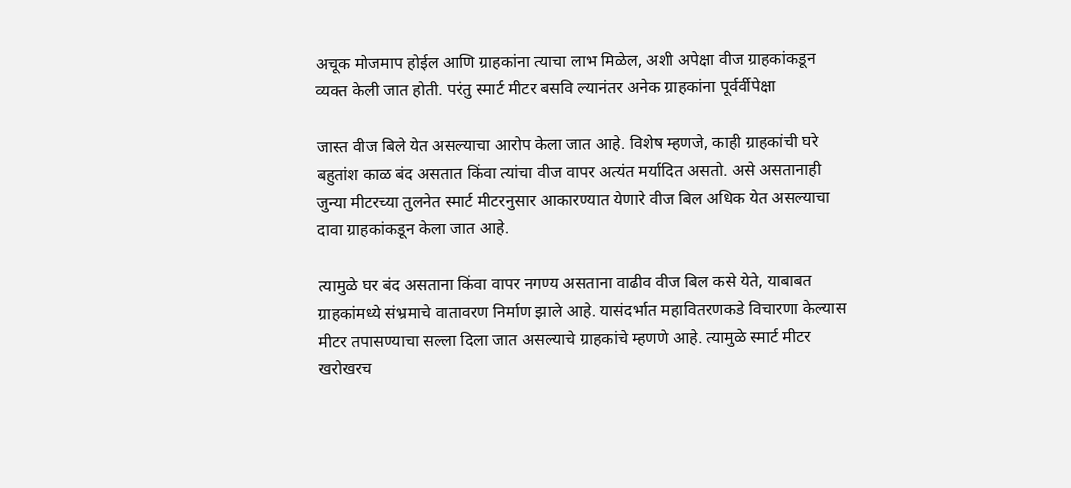अचूक मोजमाप होईल आणि ग्राहकांना त्याचा लाभ मिळेल, अशी अपेक्षा वीज ग्राहकांकडून व्यक्त केली जात होती. परंतु स्मार्ट मीटर बसवि ल्यानंतर अनेक ग्राहकांना पूर्वर्वीपेक्षा

जास्त वीज बिले येत असल्याचा आरोप केला जात आहे. विशेष म्हणजे, काही ग्राहकांची घरे बहुतांश काळ बंद असतात किंवा त्यांचा वीज वापर अत्यंत मर्यादित असतो. असे असतानाही जुन्या मीटरच्या तुलनेत स्मार्ट मीटरनुसार आकारण्यात येणारे वीज बिल अधिक येत असल्याचा दावा ग्राहकांकडून केला जात आहे.

त्यामुळे घर बंद असताना किंवा वापर नगण्य असताना वाढीव वीज बिल कसे येते, याबाबत ग्राहकांमध्ये संभ्रमाचे वातावरण निर्माण झाले आहे. यासंदर्भात महावितरणकडे विचारणा केल्यास मीटर तपासण्याचा सल्ला दिला जात असल्याचे ग्राहकांचे म्हणणे आहे. त्यामुळे स्मार्ट मीटर खरोखरच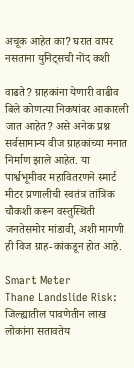अचूक आहेत का? घरात वापर नसताना युनिट्सची नोंद कशी

वाढते? ग्राहकांना येणारी वाढीव बिले कोणत्या निकषांवर आकारली जात आहेत? असे अनेक प्रश्न सर्वसामान्य वीज ग्राहकांच्या मनात निर्माण झाले आहेत. या पार्श्वभूमीवर महावितरणने स्मार्ट मीटर प्रणालीची स्वतंत्र तांत्रिक चौकशी करून वस्तुस्थिती जनतेसमोर मांडावी, अशी मागणी ही विज ग्राह-कांकडून होत आहे.

Smart Meter
Thane Landslide Risk: जिल्ह्यातील पावणेतीन लाख लोकांना सतावतेय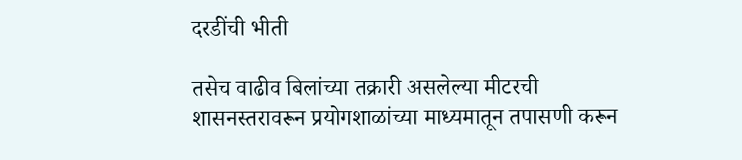दरडींची भीती

तसेच वाढीव बिलांच्या तक्रारी असलेल्या मीटरची शासनस्तरावरून प्रयोगशाळांच्या माध्यमातून तपासणी करून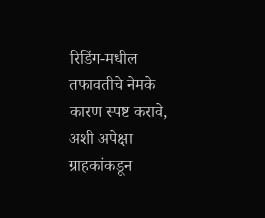रिडिंग-मधील तफावतीचे नेमके कारण स्पष्ट करावे, अशी अपेक्षा ग्राहकांकडून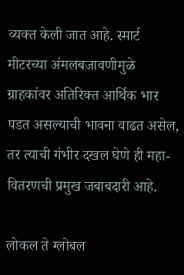व्यक्त केली जात आहे. स्मार्ट मीटरच्या अंमलबजावणीमुळे ग्राहकांवर अतिरिक्त आर्थिक भार पडत असल्याची भावना वाढत असेल, तर त्याची गंभीर दखल घेणे ही महा-वितरणची प्रमुख जबाबदारी आहे.

लोकल ते ग्लोबल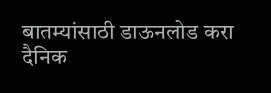बातम्यांसाठी डाऊनलोड करा दैनिक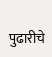पुढारीचे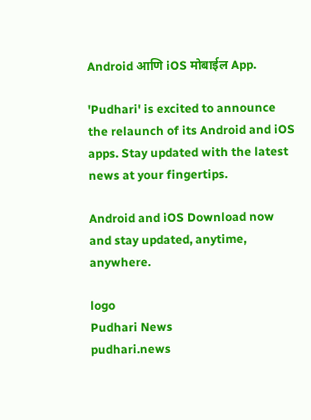Android आणि iOS मोबाईल App.

'Pudhari' is excited to announce the relaunch of its Android and iOS apps. Stay updated with the latest news at your fingertips.

Android and iOS Download now and stay updated, anytime, anywhere.

logo
Pudhari News
pudhari.news